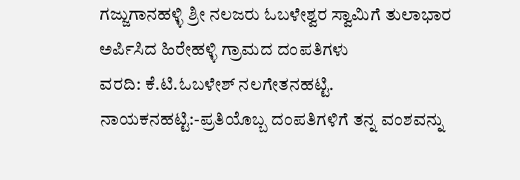ಗಜ್ಜುಗಾನಹಳ್ಳಿ ಶ್ರೀ ನಲಜರು ಓಬಳೇಶ್ವರ ಸ್ವಾಮಿಗೆ ತುಲಾಭಾರ ಅರ್ಪಿಸಿದ ಹಿರೇಹಳ್ಳಿ ಗ್ರಾಮದ ದಂಪತಿಗಳು
ವರದಿ: ಕೆ.ಟಿ.ಓಬಳೇಶ್ ನಲಗೇತನಹಟ್ಟಿ.
ನಾಯಕನಹಟ್ಟಿ:-ಪ್ರತಿಯೊಬ್ಬ ದಂಪತಿಗಳಿಗೆ ತನ್ನ ವಂಶವನ್ನು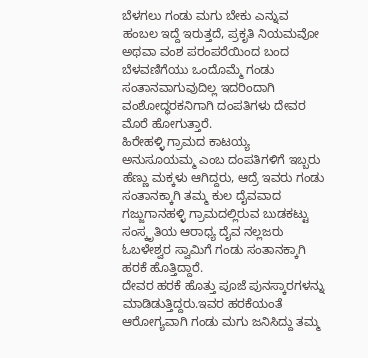ಬೆಳಗಲು ಗಂಡು ಮಗು ಬೇಕು ಎನ್ನುವ ಹಂಬಲ ಇದ್ದೆ ಇರುತ್ತದೆ, ಪ್ರಕೃತಿ ನಿಯಮವೋ ಅಥವಾ ವಂಶ ಪರಂಪರೆಯಿಂದ ಬಂದ ಬೆಳವಣಿಗೆಯು ಒಂದೊಮ್ಮೆ ಗಂಡು ಸಂತಾನವಾಗುವುದಿಲ್ಲ ಇದರಿಂದಾಗಿ ವಂಶೋದ್ಧರಕನಿಗಾಗಿ ದಂಪತಿಗಳು ದೇವರ ಮೊರೆ ಹೋಗುತ್ತಾರೆ.
ಹಿರೇಹಳ್ಳಿ ಗ್ರಾಮದ ಕಾಟಯ್ಯ ಅನುಸೂಯಮ್ಮ ಎಂಬ ದಂಪತಿಗಳಿಗೆ ಇಬ್ಬರು ಹೆಣ್ಣು ಮಕ್ಕಳು ಆಗಿದ್ದರು, ಆದ್ರೆ ಇವರು ಗಂಡು ಸಂತಾನಕ್ಕಾಗಿ ತಮ್ಮ ಕುಲ ದೈವವಾದ ಗಜ್ಜುಗಾನಹಳ್ಳಿ ಗ್ರಾಮದಲ್ಲಿರುವ ಬುಡಕಟ್ಟು ಸಂಸ್ಕೃತಿಯ ಆರಾಧ್ಯ ದೈವ ನಲ್ಲಜರು ಓಬಳೇಶ್ವರ ಸ್ವಾಮಿಗೆ ಗಂಡು ಸಂತಾನಕ್ಕಾಗಿ ಹರಕೆ ಹೊತ್ತಿದ್ದಾರೆ.
ದೇವರ ಹರಕೆ ಹೊತ್ತು ಪೂಜೆ ಪುನಸ್ಕಾರಗಳನ್ನು ಮಾಡಿಡುತ್ತಿದ್ದರು.ಇವರ ಹರಕೆಯಂತೆ ಆರೋಗ್ಯವಾಗಿ ಗಂಡು ಮಗು ಜನಿಸಿದ್ದು ತಮ್ಮ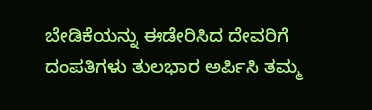ಬೇಡಿಕೆಯನ್ನು ಈಡೇರಿಸಿದ ದೇವರಿಗೆ ದಂಪತಿಗಳು ತುಲಭಾರ ಅರ್ಪಿಸಿ ತಮ್ಮ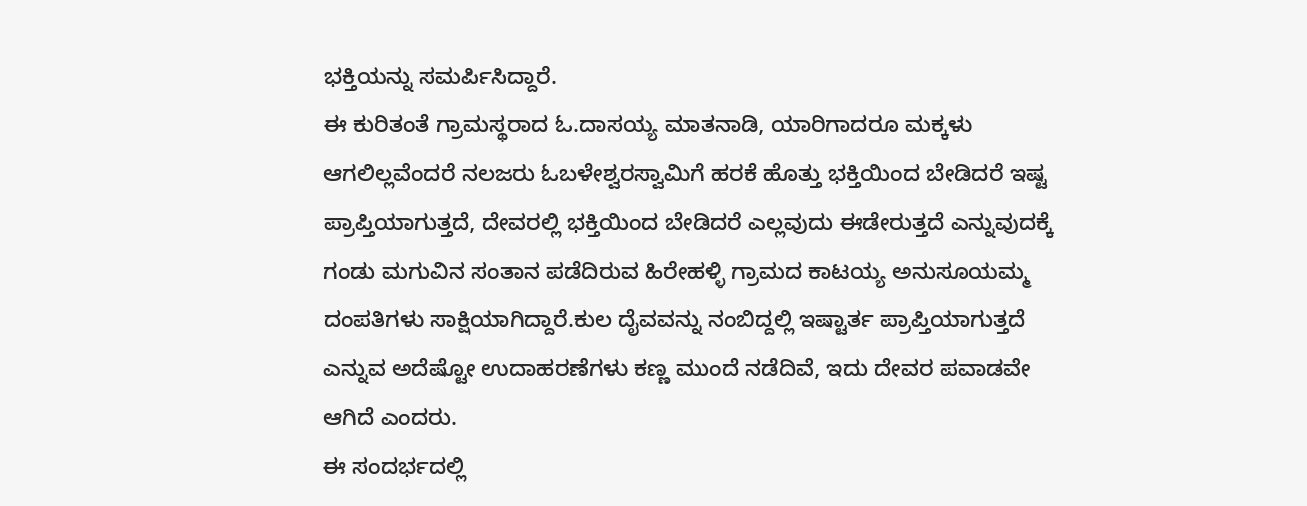ಭಕ್ತಿಯನ್ನು ಸಮರ್ಪಿಸಿದ್ದಾರೆ.
ಈ ಕುರಿತಂತೆ ಗ್ರಾಮಸ್ಥರಾದ ಓ.ದಾಸಯ್ಯ ಮಾತನಾಡಿ, ಯಾರಿಗಾದರೂ ಮಕ್ಕಳು ಆಗಲಿಲ್ಲವೆಂದರೆ ನಲಜರು ಓಬಳೇಶ್ವರಸ್ವಾಮಿಗೆ ಹರಕೆ ಹೊತ್ತು ಭಕ್ತಿಯಿಂದ ಬೇಡಿದರೆ ಇಷ್ಟ ಪ್ರಾಪ್ತಿಯಾಗುತ್ತದೆ, ದೇವರಲ್ಲಿ ಭಕ್ತಿಯಿಂದ ಬೇಡಿದರೆ ಎಲ್ಲವುದು ಈಡೇರುತ್ತದೆ ಎನ್ನುವುದಕ್ಕೆ ಗಂಡು ಮಗುವಿನ ಸಂತಾನ ಪಡೆದಿರುವ ಹಿರೇಹಳ್ಳಿ ಗ್ರಾಮದ ಕಾಟಯ್ಯ ಅನುಸೂಯಮ್ಮ ದಂಪತಿಗಳು ಸಾಕ್ಷಿಯಾಗಿದ್ದಾರೆ.ಕುಲ ದೈವವನ್ನು ನಂಬಿದ್ದಲ್ಲಿ ಇಷ್ಟಾರ್ತ ಪ್ರಾಪ್ತಿಯಾಗುತ್ತದೆ ಎನ್ನುವ ಅದೆಷ್ಟೋ ಉದಾಹರಣೆಗಳು ಕಣ್ಣ ಮುಂದೆ ನಡೆದಿವೆ, ಇದು ದೇವರ ಪವಾಡವೇ ಆಗಿದೆ ಎಂದರು.
ಈ ಸಂದರ್ಭದಲ್ಲಿ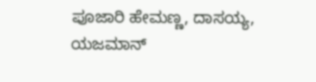ಪೂಜಾರಿ ಹೇಮಣ್ಣ, ದಾಸಯ್ಯ, ಯಜಮಾನ್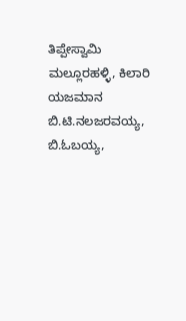ತಿಪ್ಪೇಸ್ವಾಮಿ ಮಲ್ಲೂರಹಳ್ಳಿ, ಕಿಲಾರಿ ಯಜಮಾನ ಬಿ.ಟಿ.ನಲಜರವಯ್ಯ, ಬಿ.ಓಬಯ್ಯ,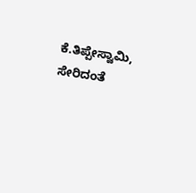ಕೆ.ತಿಪ್ಪೇಸ್ವಾಮಿ, ಸೇರಿದಂತೆ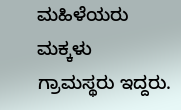ಮಹಿಳೆಯರು ಮಕ್ಕಳು ಗ್ರಾಮಸ್ಥರು ಇದ್ದರು.